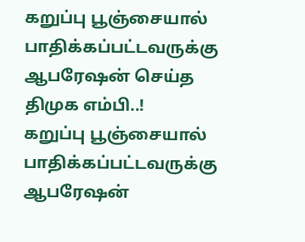கறுப்பு பூஞ்சையால் பாதிக்கப்பட்டவருக்கு ஆபரேஷன் செய்த திமுக எம்பி..!
கறுப்பு பூஞ்சையால் பாதிக்கப்பட்டவருக்கு ஆபரேஷன்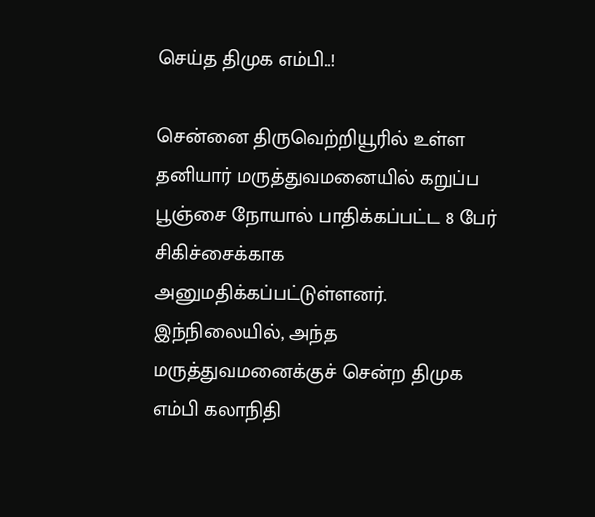செய்த திமுக எம்பி..!

சென்னை திருவெற்றியூரில் உள்ள தனியார் மருத்துவமனையில் கறுப்ப பூஞ்சை நோயால் பாதிக்கப்பட்ட 8 பேர் சிகிச்சைக்காக அனுமதிக்கப்பட்டுள்ளனர். இந்நிலையில், அந்த மருத்துவமனைக்குச் சென்ற திமுக எம்பி கலாநிதி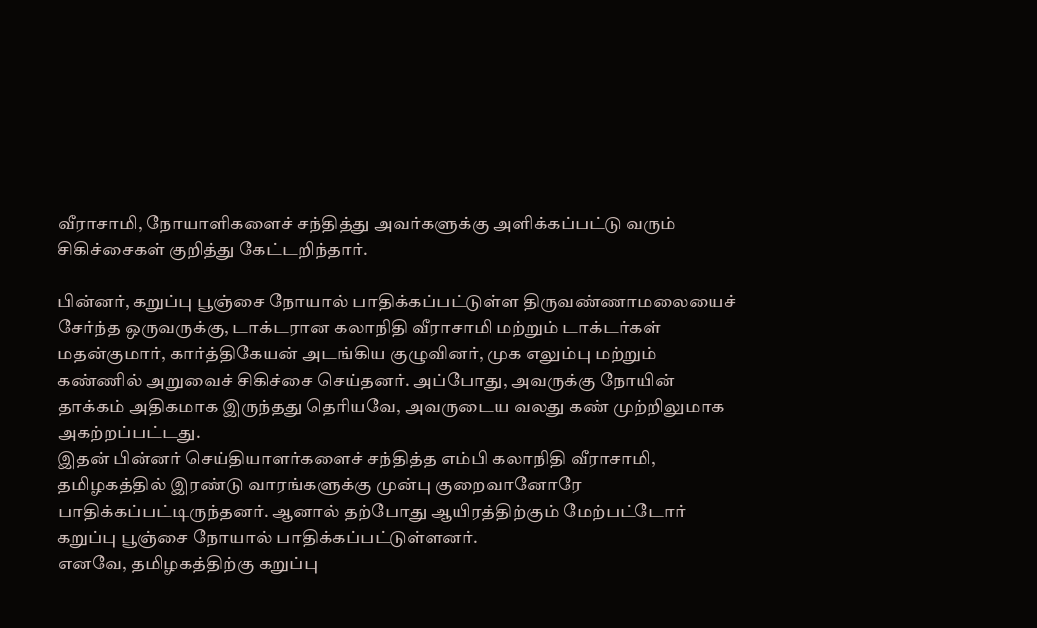வீராசாமி, நோயாளிகளைச் சந்தித்து அவர்களுக்கு அளிக்கப்பட்டு வரும் சிகிச்சைகள் குறித்து கேட்டறிந்தார்.

பின்னர், கறுப்பு பூஞ்சை நோயால் பாதிக்கப்பட்டுள்ள திருவண்ணாமலையைச் சேர்ந்த ஒருவருக்கு, டாக்டரான கலாநிதி வீராசாமி மற்றும் டாக்டர்கள் மதன்குமார், கார்த்திகேயன் அடங்கிய குழுவினர், முக எலும்பு மற்றும் கண்ணில் அறுவைச் சிகிச்சை செய்தனர். அப்போது, அவருக்கு நோயின் தாக்கம் அதிகமாக இருந்தது தெரியவே, அவருடைய வலது கண் முற்றிலுமாக அகற்றப்பட்டது.
இதன் பின்னர் செய்தியாளர்களைச் சந்தித்த எம்பி கலாநிதி வீராசாமி, தமிழகத்தில் இரண்டு வாரங்களுக்கு முன்பு குறைவானோரே பாதிக்கப்பட்டிருந்தனர். ஆனால் தற்போது ஆயிரத்திற்கும் மேற்பட்டோர் கறுப்பு பூஞ்சை நோயால் பாதிக்கப்பட்டுள்ளனர்.
எனவே, தமிழகத்திற்கு கறுப்பு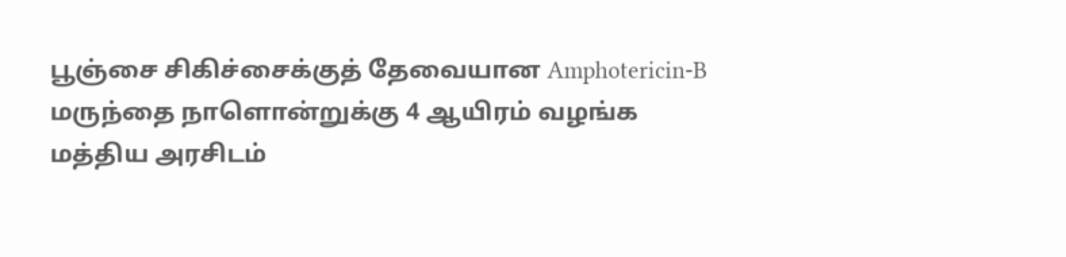பூஞ்சை சிகிச்சைக்குத் தேவையான Amphotericin-B மருந்தை நாளொன்றுக்கு 4 ஆயிரம் வழங்க மத்திய அரசிடம்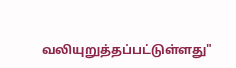வலியுறுத்தப்பட்டுள்ளது"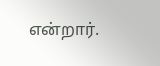என்றார்.